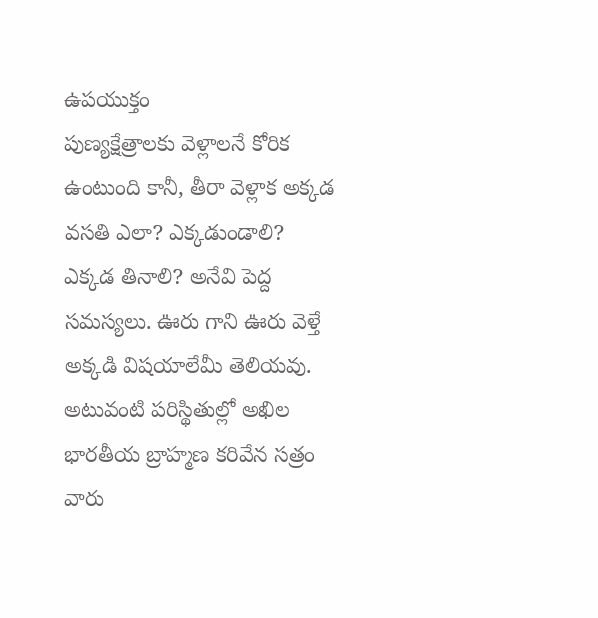ఉపయుక్తం
పుణ్యక్షేత్రాలకు వెళ్లాలనే కోరిక ఉంటుంది కానీ, తీరా వెళ్లాక అక్కడ వసతి ఎలా? ఎక్కడుండాలి? ఎక్కడ తినాలి? అనేవి పెద్ద సమస్యలు. ఊరు గాని ఊరు వెళ్తే అక్కడి విషయాలేమీ తెలియవు. అటువంటి పరిస్థితుల్లో అఖిల భారతీయ బ్రాహ్మణ కరివేన సత్రం వారు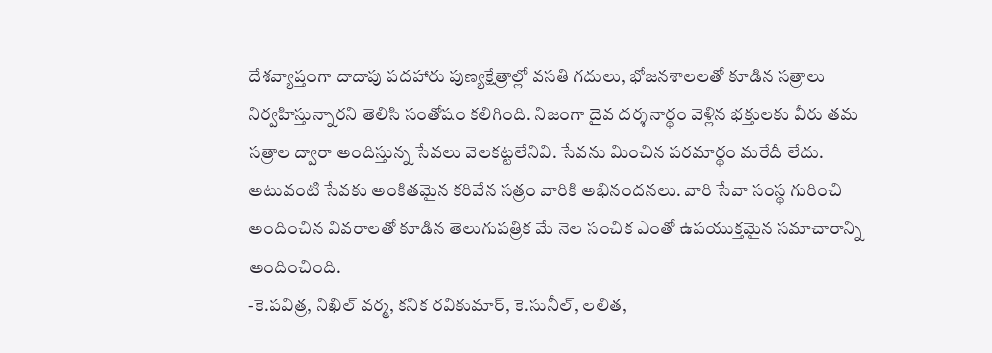దేశవ్యాప్తంగా దాదాపు పదహారు పుణ్యక్షేత్రాల్లో వసతి గదులు, భోజనశాలలతో కూడిన సత్రాలు నిర్వహిస్తున్నారని తెలిసి సంతోషం కలిగింది. నిజంగా దైవ దర్శనార్థం వెళ్లిన భక్తులకు వీరు తమ సత్రాల ద్వారా అందిస్తున్న సేవలు వెలకట్టలేనివి. సేవను మించిన పరమార్థం మరేదీ లేదు. అటువంటి సేవకు అంకితమైన కరివేన సత్రం వారికి అభినందనలు. వారి సేవా సంస్థ గురించి అందించిన వివరాలతో కూడిన తెలుగుపత్రిక మే నెల సంచిక ఎంతో ఉపయుక్తమైన సమాచారాన్ని అందించింది.
-కె.పవిత్ర, నిఖిల్ వర్మ, కనిక రవికుమార్, కె.సునీల్, లలిత,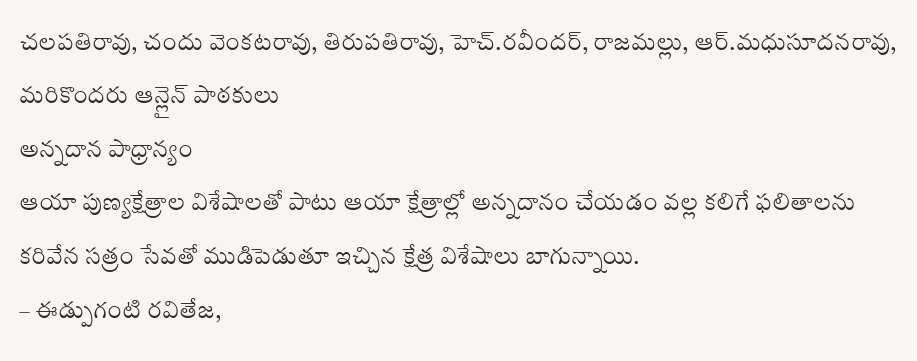చలపతిరావు, చందు వెంకటరావు, తిరుపతిరావు, హెచ్.రవీందర్, రాజమల్లు, ఆర్.మధుసూదనరావు, మరికొందరు ఆన్లైన్ పాఠకులు
అన్నదాన పాధ్రాన్యం
ఆయా పుణ్యక్షేత్రాల విశేషాలతో పాటు ఆయా క్షేత్రాల్లో అన్నదానం చేయడం వల్ల కలిగే ఫలితాలను కరివేన సత్రం సేవతో ముడిపెడుతూ ఇచ్చిన క్షేత్ర విశేషాలు బాగున్నాయి.
– ఈడ్పుగంటి రవితేజ,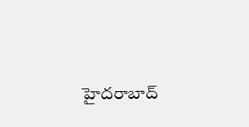హైదరాబాద్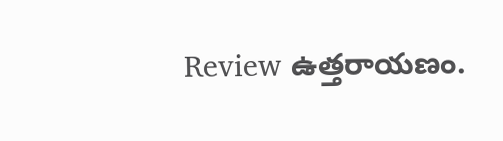Review ఉత్తరాయణం.